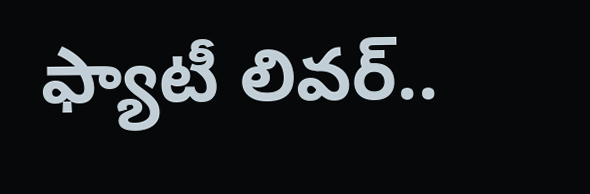ఫ్యాటీ లివర్..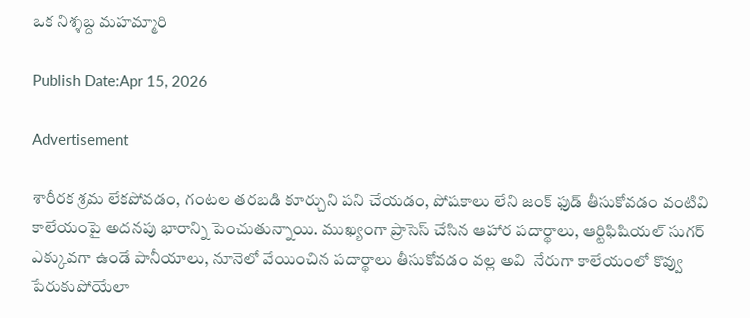ఒక నిశ్శబ్ద మహమ్మారి

Publish Date:Apr 15, 2026

Advertisement

శారీరక శ్రమ లేకపోవడం, గంటల తరబడి కూర్చుని పని చేయడం, పోషకాలు లేని జంక్ ఫుడ్ తీసుకోవడం వంటివి కాలేయంపై అదనపు భారాన్ని పెంచుతున్నాయి. ముఖ్యంగా ప్రాసెస్ చేసిన ఆహార పదార్థాలు, ఆర్టిఫిషియల్ సుగర్ ఎక్కువగా ఉండే పానీయాలు, నూనెలో వేయించిన పదార్థాలు తీసుకోవడం వల్ల అవి  నేరుగా కాలేయంలో కొవ్వు పేరుకుపోయేలా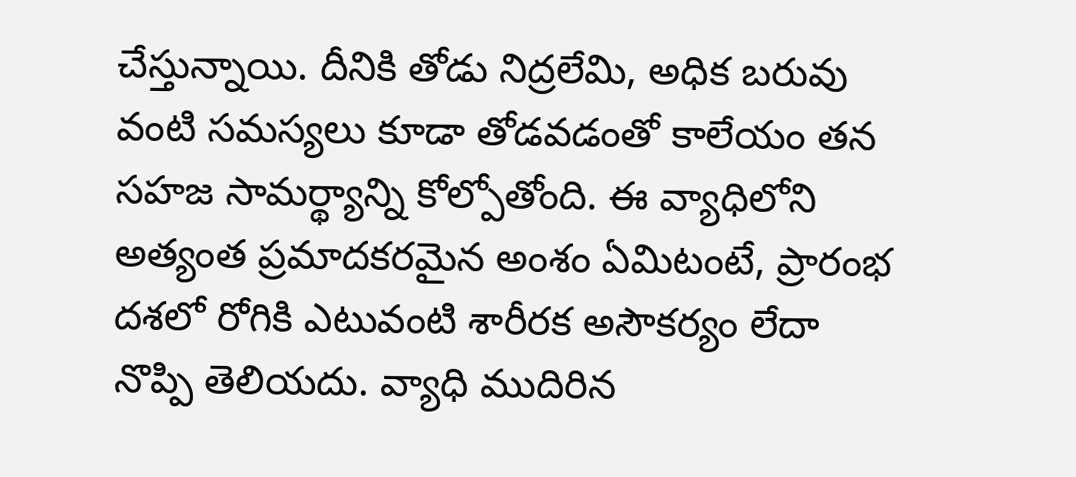చేస్తున్నాయి. దీనికి తోడు నిద్రలేమి, అధిక బరువు వంటి సమస్యలు కూడా తోడవడంతో కాలేయం తన సహజ సామర్థ్యాన్ని కోల్పోతోంది. ఈ వ్యాధిలోని అత్యంత ప్రమాదకరమైన అంశం ఏమిటంటే, ప్రారంభ దశలో రోగికి ఎటువంటి శారీరక అసౌకర్యం లేదా నొప్పి తెలియదు. వ్యాధి ముదిరిన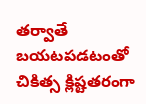తర్వాతే బయటపడటంతో చికిత్స క్లిష్టతరంగా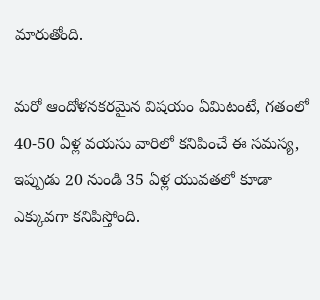మారుతోంది.

మరో ఆందోళనకరమైన విషయం ఏమిటంటే, గతంలో 40-50 ఏళ్ల వయసు వారిలో కనిపించే ఈ సమస్య, ఇప్పుడు 20 నుండి 35 ఏళ్ల యువతలో కూడా ఎక్కువగా కనిపిస్తోంది.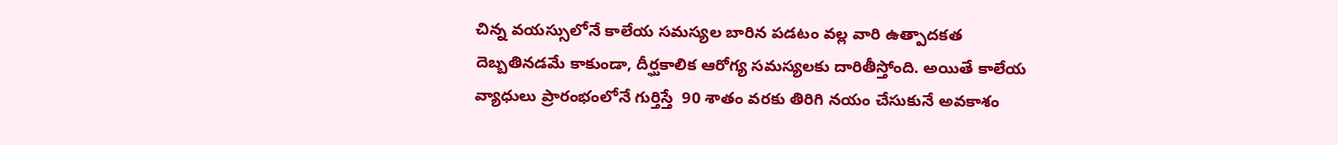చిన్న వయస్సులోనే కాలేయ సమస్యల బారిన పడటం వల్ల వారి ఉత్పాదకత దెబ్బతినడమే కాకుండా, దీర్ఘకాలిక ఆరోగ్య సమస్యలకు దారితీస్తోంది. అయితే కాలేయ వ్యాధులు ప్రారంభంలోనే గుర్తిస్తే  90 శాతం వరకు తిరిగి నయం చేసుకునే అవకాశం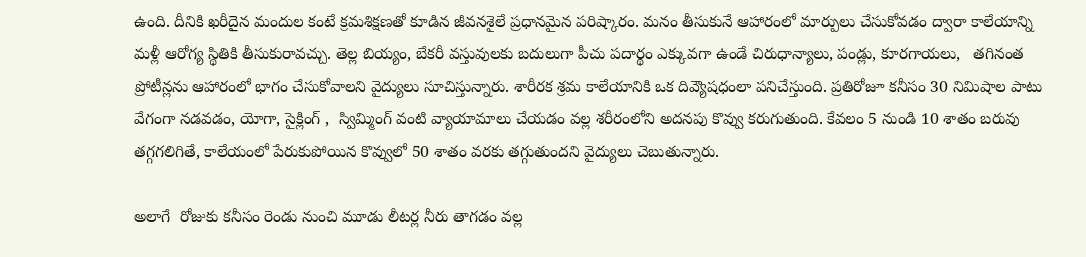ఉంది. దీనికి ఖరీదైన మందుల కంటే క్రమశిక్షణతో కూడిన జీవనశైలే ప్రధానమైన పరిష్కారం. మనం తీసుకునే ఆహారంలో మార్పులు చేసుకోవడం ద్వారా కాలేయాన్ని మళ్లీ ఆరోగ్య స్థితికి తీసుకురావచ్చు. తెల్ల బియ్యం, బేకరీ వస్తువులకు బదులుగా పీచు పదార్థం ఎక్కువగా ఉండే చిరుధాన్యాలు, పండ్లు, కూరగాయలు,   తగినంత ప్రోటీన్లను ఆహారంలో భాగం చేసుకోవాలని వైద్యులు సూచిస్తున్నారు. శారీరక శ్రమ కాలేయానికి ఒక దివ్యౌషధంలా పనిచేస్తుంది. ప్రతిరోజూ కనీసం 30 నిమిషాల పాటు వేగంగా నడవడం, యోగా, సైక్లింగ్ ,  స్విమ్మింగ్ వంటి వ్యాయామాలు చేయడం వల్ల శరీరంలోని అదనపు కొవ్వు కరుగుతుంది. కేవలం 5 నుండి 10 శాతం బరువు తగ్గగలిగితే, కాలేయంలో పేరుకుపోయిన కొవ్వులో 50 శాతం వరకు తగ్గుతుందని వైద్యులు చెబుతున్నారు.

అలాగే  రోజుకు కనీసం రెండు నుంచి మూడు లీటర్ల నీరు తాగడం వల్ల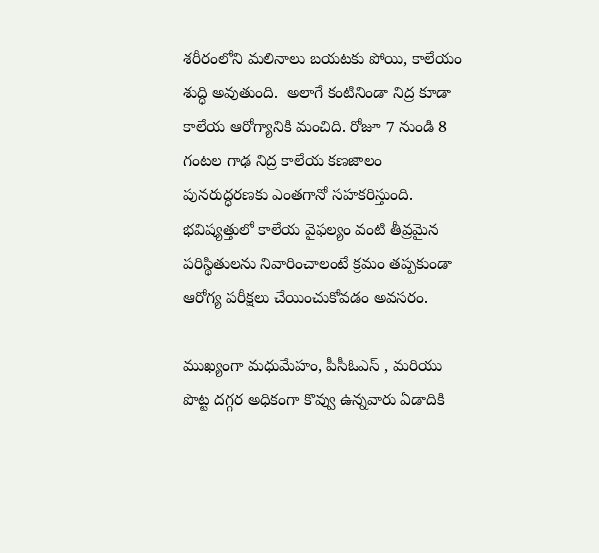శరీరంలోని మలినాలు బయటకు పోయి, కాలేయం శుద్ధి అవుతుంది.  అలాగే కంటినిండా నిద్ర కూడా కాలేయ ఆరోగ్యానికి మంచిది. రోజూ 7 నుండి 8 గంటల గాఢ నిద్ర కాలేయ కణజాలం పునరుద్ధరణకు ఎంతగానో సహకరిస్తుంది. భవిష్యత్తులో కాలేయ వైఫల్యం వంటి తీవ్రమైన పరిస్థితులను నివారించాలంటే క్రమం తప్పకుండా ఆరోగ్య పరీక్షలు చేయించుకోవడం అవసరం.

ముఖ్యంగా మధుమేహం, పీసీఓఎస్ , మరియు పొట్ట దగ్గర అధికంగా కొవ్వు ఉన్నవారు ఏడాదికి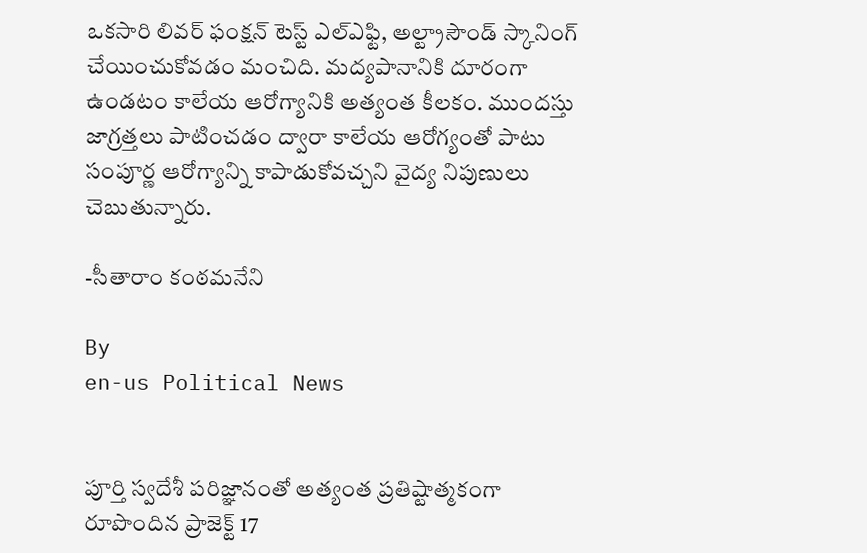ఒకసారి లివర్ ఫంక్షన్ టెస్ట్ ఎల్ఎఫ్టి, అల్ట్రాసౌండ్ స్కానింగ్ చేయించుకోవడం మంచిది. మద్యపానానికి దూరంగా ఉండటం కాలేయ ఆరోగ్యానికి అత్యంత కీలకం. ముందస్తు జాగ్రత్తలు పాటించడం ద్వారా కాలేయ ఆరోగ్యంతో పాటు సంపూర్ణ ఆరోగ్యాన్ని కాపాడుకోవచ్చని వైద్య నిపుణులు చెబుతున్నారు.

-సీతారాం కంఠమనేని

By
en-us Political News


పూర్తి స్వదేశీ పరిజ్ఞానంతో అత్యంత ప్రతిష్టాత్మకంగా రూపొందిన ప్రాజెక్ట్ 17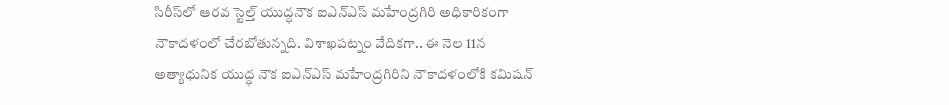సిరీస్‌లో ఆరవ స్టెల్త్ యుద్ధనౌక ఐఎన్ఎస్ మహేంద్రగిరి అధికారికంగా నౌకాదళంలో చేరబోతున్నది. విశాఖపట్నం వేదికగా.. ఈ నెల 11న అత్యాధునిక యుద్ధ నౌక ఐఎన్ఎస్ మహేంద్రగిరిని నౌకాదళంలోకి కమిషన్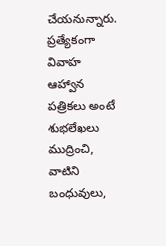చేయనున్నారు.
ప్రత్యేకంగా వివాహ ఆహ్వాన పత్రికలు అంటే శుభలేఖలు ముద్రించి, వాటిని బంధువులు,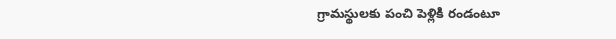గ్రామస్థులకు పంచి పెళ్లికి రండంటూ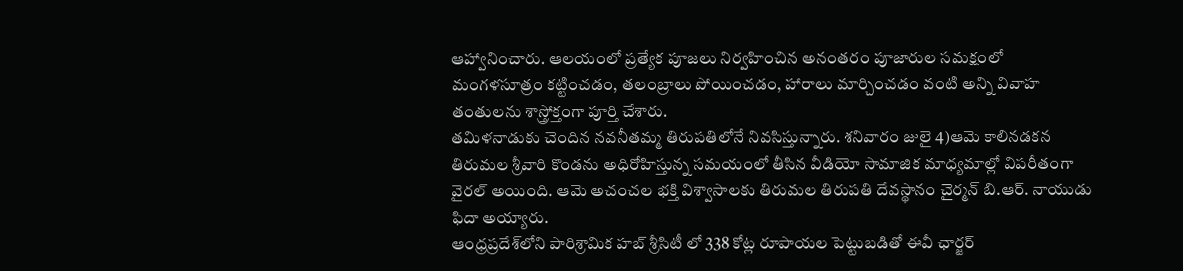ఆహ్వానించారు. ఆలయంలో ప్రత్యేక పూజలు నిర్వహించిన అనంతరం పూజారుల సమక్షంలో మంగళసూత్రం కట్టించడం, తలంబ్రాలు పోయించడం, హారాలు మార్చించడం వంటి అన్ని వివాహ తంతులను శాస్త్రోక్తంగా పూర్తి చేశారు.
తమిళనాడుకు చెందిన నవనీతమ్మ తిరుపతిలోనే నివసిస్తున్నారు. శనివారం జులై 4)ఆమె కాలినడకన తిరుమల శ్రీవారి కొండను అధిరోహిస్తున్న సమయంలో తీసిన వీడియో సామాజిక మాధ్యమాల్లో విపరీతంగా వైరల్ అయింది. ఆమె అచంచల భక్తి విశ్వాసాలకు తిరుమల తిరుపతి దేవస్థానం చైర్మన్ బి.ఆర్. నాయుడు ఫిదా అయ్యారు.
ఆంధ్రప్రదేశ్‌లోని పారిశ్రామిక హబ్ శ్రీసిటీ లో 338 కోట్ల రూపాయల పెట్టుబడితో ఈవీ ఛార్జర్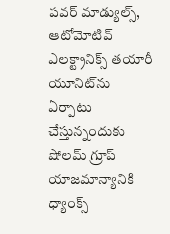పవర్ మాడ్యుల్స్, ఆటోమోటివ్ ఎలక్ట్రానిక్స్ తయారీ యూనిట్‌ను ఏర్పాటు చేస్తున్నందుకు షోలమ్ గ్రూప్ యాజమాన్యానికి ధ్యాంక్స్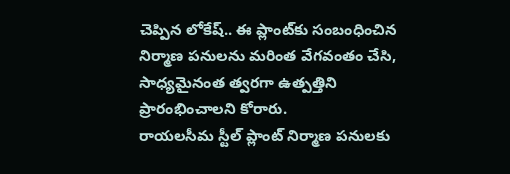చెప్పిన లోకేష్.. ఈ ప్లాంట్‌కు సంబంధించిన నిర్మాణ పనులను మరింత వేగవంతం చేసి, సాధ్యమైనంత త్వరగా ఉత్పత్తిని ప్రారంభించాలని కోరారు.
రాయలసీమ స్టీల్ ప్లాంట్ నిర్మాణ పనులకు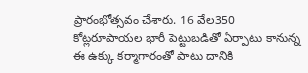ప్రారంభోత్సవం చేశారు. 16 వేల350 కోట్లరూపాయల భారీ పెట్టుబడితో ఏర్పాటు కానున్న ఈ ఉక్కు కర్మాగారంతో పాటు దానికి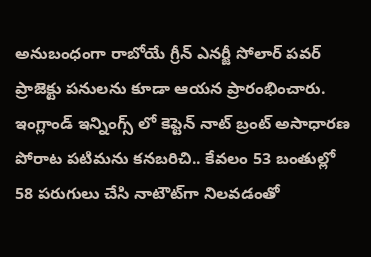అనుబంధంగా రాబోయే గ్రీన్ ఎనర్జీ సోలార్ పవర్ ప్రాజెక్టు పనులను కూడా ఆయన ప్రారంభించారు.
ఇంగ్లాండ్ ఇన్నింగ్స్ లో కెప్టెన్ నాట్ బ్రంట్ అసాధారణ పోరాట పటిమను కనబరిచి.. కేవలం 53 బంతుల్లో 58 పరుగులు చేసి నాటౌట్‌గా నిలవడంతో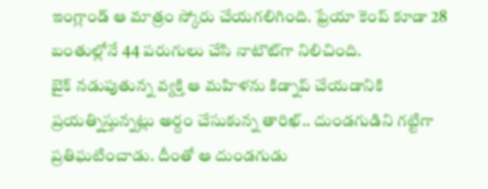ఇంగ్లాండ్ ఆ మాత్రం స్కోరు చేయగలిగింది. ఫ్రేయా కెంప్ కూడా 28 బంతుల్లోనే 44 పరుగులు చేసి నాటౌట్‌గా నిలిచింది.
బైక్ నడుపుతున్న వ్యక్తి ఆ మహిళను కిడ్నాప్ చేయడానికి ప్రయత్నిస్తున్నట్లు అర్దం చేసుకున్న తారిఖ్.. దుండగుడిని గట్టిగా ప్రతిఘటించాడు. దీంతో ఆ దుండగుడు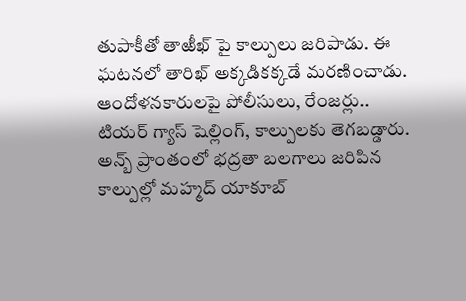తుపాకీతో తాఱీఖ్ పై కాల్పులు జరిపాడు. ఈ ఘటనలో తారిఖ్ అక్కడికక్కడే మరణించాడు.
ఆందోళనకారులపై పోలీసులు, రేంజర్లు.. టియర్ గ్యాస్ షెల్లింగ్, కాల్పులకు తెగబడ్డారు. అన్బ్ ప్రాంతంలో భద్రతా బలగాలు జరిపిన కాల్పుల్లో మహ్మద్ యాకూబ్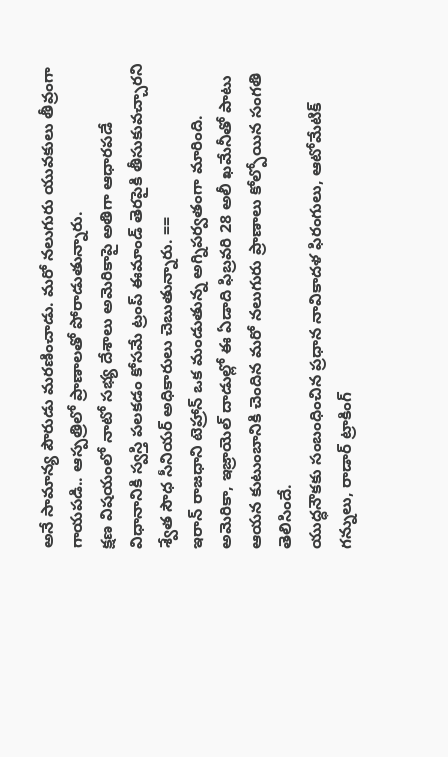అనే సామాన్య పౌరుడు మరణించాడు. మరో నలుగురు యువకులు తీవ్రంగా గాయపడి.. ఆస్పత్రిలో ప్రాణాలతో పోరాడుతున్నారు.
క్షణ విషయంలో నాటో సభ్య దేశాలు అమెరికాపై అతిగా ఆధారపడే విధానానికి స్వస్తి పలకడం కోసమే ట్రంప్ ఈమాండ్ తెరపైకి తీసుకువచ్చారని శ్వేత సౌధ సీనియర్ అధికారులు చెబుతున్నారు. ==
ఇరాన్ రాజధాని టెహ్రాన్ ఒక మండుతున్న అగ్నిపర్వతంగా మారింది. అమెరికా, ఇజ్రాయెల్‌ దాడుల్లో ఈ ఏడాది ఫిబ్రవరి 28 అలీ ఖమేనీతో పాటు ఆయన కుటుంబానికి చెందిన మరో నలుగురు ప్రాణాలు కోల్పోయిన సంగతి తెలిసిందే.
యుద్ధనౌకకు సంబంధించిన ప్రధాన నావికాదళ ఫిరంగులు, ఆటోమేటిక్ గన్నులు, రాడార్ ట్రాకింగ్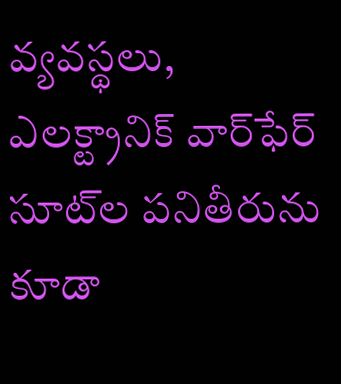వ్యవస్థలు, ఎలక్ట్రానిక్ వార్‌ఫేర్ సూట్‌ల పనితీరును కూడా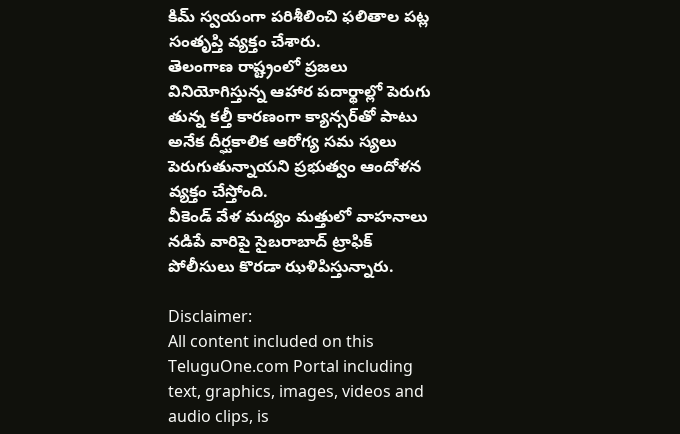కిమ్ స్వయంగా పరిశీలించి ఫలితాల పట్ల సంతృప్తి వ్యక్తం చేశారు.
తెలంగాణ రాష్ట్రంలో ప్రజలు వినియోగిస్తున్న ఆహార పదార్థాల్లో పెరుగు తున్న కల్తీ కారణంగా క్యాన్సర్‌తో పాటు అనేక దీర్ఘకాలిక ఆరోగ్య సమ స్యలు పెరుగుతున్నాయని ప్రభుత్వం ఆందోళన వ్యక్తం చేస్తోంది.
వీకెండ్ వేళ మద్యం మత్తులో వాహనాలు నడిపే వారిపై సైబరాబాద్ ట్రాఫిక్ పోలీసులు కొరడా ఝళిపిస్తున్నారు.

Disclaimer:
All content included on this TeluguOne.com Portal including text, graphics, images, videos and audio clips, is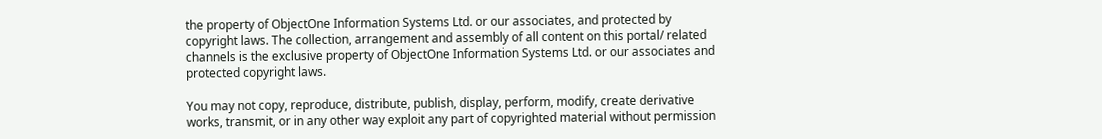the property of ObjectOne Information Systems Ltd. or our associates, and protected by copyright laws. The collection, arrangement and assembly of all content on this portal/ related channels is the exclusive property of ObjectOne Information Systems Ltd. or our associates and protected copyright laws.

You may not copy, reproduce, distribute, publish, display, perform, modify, create derivative works, transmit, or in any other way exploit any part of copyrighted material without permission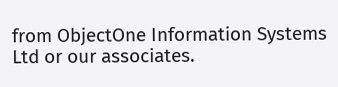from ObjectOne Information Systems Ltd or our associates.